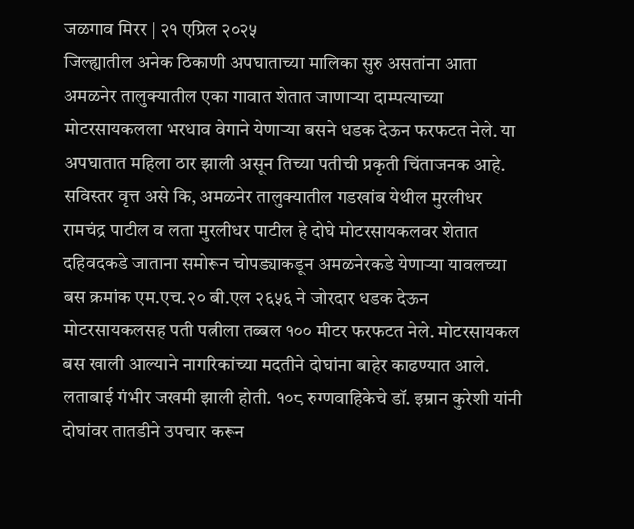जळगाव मिरर | २१ एप्रिल २०२५
जिल्ह्यातील अनेक ठिकाणी अपघाताच्या मालिका सुरु असतांना आता अमळनेर तालुक्यातील एका गावात शेतात जाणाऱ्या दाम्पत्याच्या मोटरसायकलला भरधाव वेगाने येणाऱ्या बसने धडक देऊन फरफटत नेले. या अपघातात महिला ठार झाली असून तिच्या पतीची प्रकृती चिंताजनक आहे.
सविस्तर वृत्त असे कि, अमळनेर तालुक्यातील गडखांब येथील मुरलीधर रामचंद्र पाटील व लता मुरलीधर पाटील हे दोघे मोटरसायकलवर शेतात दहिवदकडे जाताना समोरून चोपड्याकडून अमळनेरकडे येणाऱ्या यावलच्या बस क्रमांक एम.एच.२० बी.एल २६५६ ने जोरदार धडक देऊन मोटरसायकलसह पती पत्नीला तब्बल १०० मीटर फरफटत नेले. मोटरसायकल बस खाली आल्याने नागरिकांच्या मदतीने दोघांना बाहेर काढण्यात आले.
लताबाई गंभीर जखमी झाली होती. १०८ रुग्णवाहिकेचे डॉ. इम्रान कुरेशी यांनी दोघांवर तातडीने उपचार करून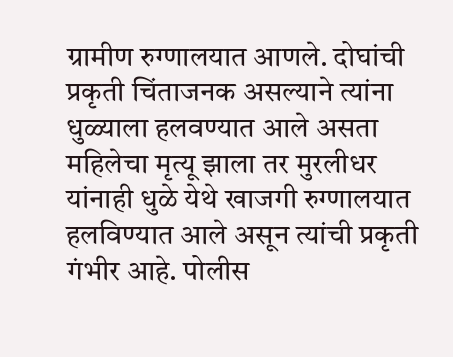ग्रामीण रुग्णालयात आणले. दोघांची प्रकृती चिंताजनक असल्याने त्यांना धुळ्याला हलवण्यात आले असता महिलेचा मृत्यू झाला तर मुरलीधर यांनाही धुळे येथे खाजगी रुग्णालयात हलविण्यात आले असून त्यांची प्रकृती गंभीर आहे. पोलीस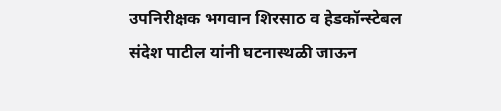उपनिरीक्षक भगवान शिरसाठ व हेडकॉन्स्टेबल संदेश पाटील यांनी घटनास्थळी जाऊन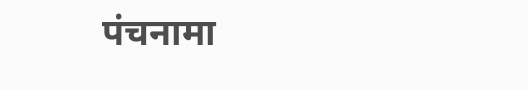पंचनामा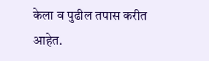केला व पुढील तपास करीत आहेत.